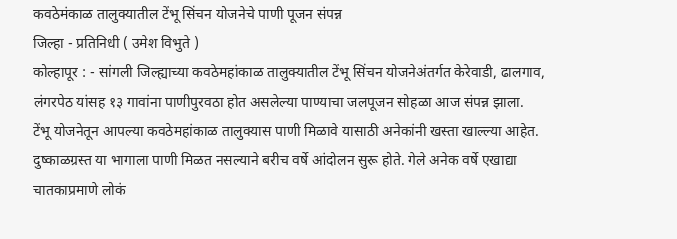कवठेमंकाळ तालुक्यातील टेंभू सिंचन योजनेचे पाणी पूजन संपन्न
जिल्हा - प्रतिनिधी ( उमेश विभुते )
कोल्हापूर : - सांगली जिल्ह्याच्या कवठेमहांकाळ तालुक्यातील टेंभू सिंचन योजनेअंतर्गत केरेवाडी, ढालगाव, लंगरपेठ यांसह १३ गावांना पाणीपुरवठा होत असलेल्या पाण्याचा जलपूजन सोहळा आज संपन्न झाला.
टेंभू योजनेतून आपल्या कवठेमहांकाळ तालुक्यास पाणी मिळावे यासाठी अनेकांनी खस्ता खाल्ल्या आहेत. दुष्काळग्रस्त या भागाला पाणी मिळत नसल्याने बरीच वर्षे आंदोलन सुरू होते. गेले अनेक वर्षे एखाद्या चातकाप्रमाणे लोकं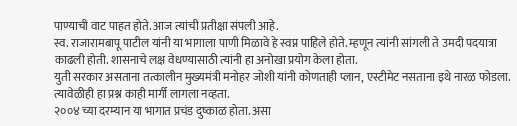पाण्याची वाट पाहत होते. आज त्यांची प्रतीक्षा संपली आहे.
स्व. राजारामबापू पाटील यांनी या भागाला पाणी मिळावे हे स्वप्न पाहिले होते. म्हणून त्यांनी सांगली ते उमदी पदयात्रा काढली होती. शासनाचे लक्ष वेधण्यासाठी त्यांनी हा अनोखा प्रयोग केला होता.
युती सरकार असताना तत्कालीन मुख्यमंत्री मनोहर जोशी यांनी कोणताही प्लान, एस्टीमेट नसताना इथे नारळ फोडला. त्यावेळीही हा प्रश्न काही मार्गी लागला नव्हता.
२००४ च्या दरम्यान या भागात प्रचंड दुष्काळ होता. असा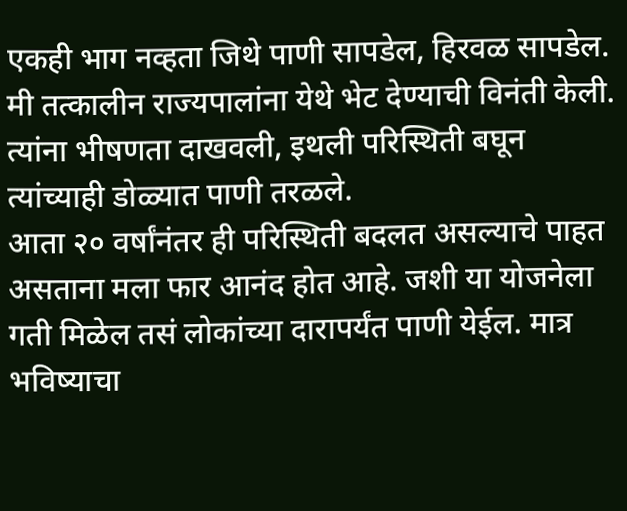एकही भाग नव्हता जिथे पाणी सापडेल, हिरवळ सापडेल. मी तत्कालीन राज्यपालांना येथे भेट देण्याची विनंती केली. त्यांना भीषणता दाखवली, इथली परिस्थिती बघून त्यांच्याही डोळ्यात पाणी तरळले.
आता २० वर्षांनंतर ही परिस्थिती बदलत असल्याचे पाहत असताना मला फार आनंद होत आहे. जशी या योजनेला गती मिळेल तसं लोकांच्या दारापर्यंत पाणी येईल. मात्र भविष्याचा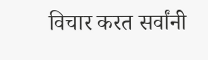विचार करत सर्वांनी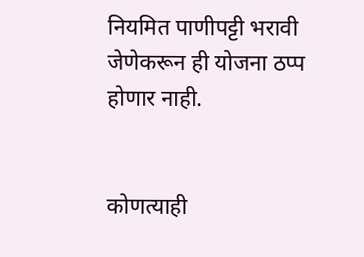नियमित पाणीपट्टी भरावी जेणेकरून ही योजना ठप्प होणार नाही.


कोणत्याही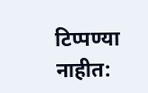टिप्पण्या नाहीत: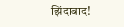झिंदाबाद!